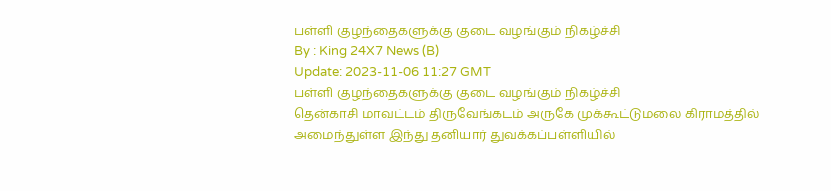பள்ளி குழந்தைகளுக்கு குடை வழங்கும் நிகழ்ச்சி
By : King 24X7 News (B)
Update: 2023-11-06 11:27 GMT
பள்ளி குழந்தைகளுக்கு குடை வழங்கும் நிகழ்ச்சி
தென்காசி மாவட்டம் திருவேங்கடம் அருகே முக்கூட்டுமலை கிராமத்தில் அமைந்துள்ள இந்து தனியார் துவக்கப்பள்ளியில்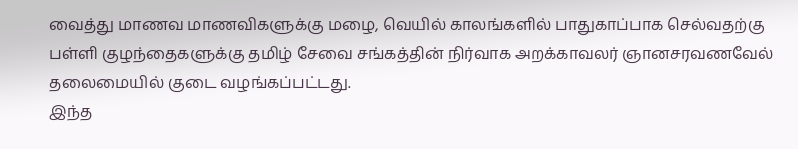வைத்து மாணவ மாணவிகளுக்கு மழை, வெயில் காலங்களில் பாதுகாப்பாக செல்வதற்கு பள்ளி குழந்தைகளுக்கு தமிழ் சேவை சங்கத்தின் நிர்வாக அறக்காவலர் ஞானசரவணவேல் தலைமையில் குடை வழங்கப்பட்டது.
இந்த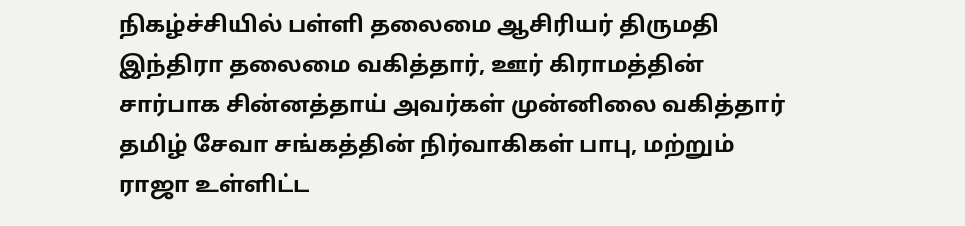நிகழ்ச்சியில் பள்ளி தலைமை ஆசிரியர் திருமதி இந்திரா தலைமை வகித்தார், ஊர் கிராமத்தின் சார்பாக சின்னத்தாய் அவர்கள் முன்னிலை வகித்தார் தமிழ் சேவா சங்கத்தின் நிர்வாகிகள் பாபு, மற்றும் ராஜா உள்ளிட்ட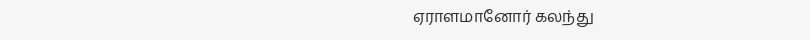ஏராளமானோர் கலந்து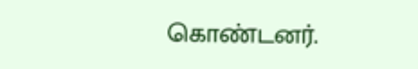கொண்டனர்.